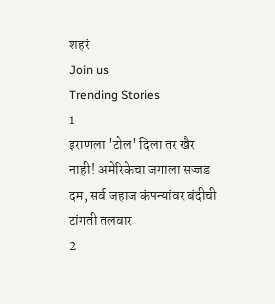शहरं
Join us
Trending Stories
1
इराणला 'टोल' दिला तर खैर नाही! अमेरिकेचा जगाला सज्जड दम, सर्व जहाज कंपन्यांवर बंदीची टांगती तलवार
2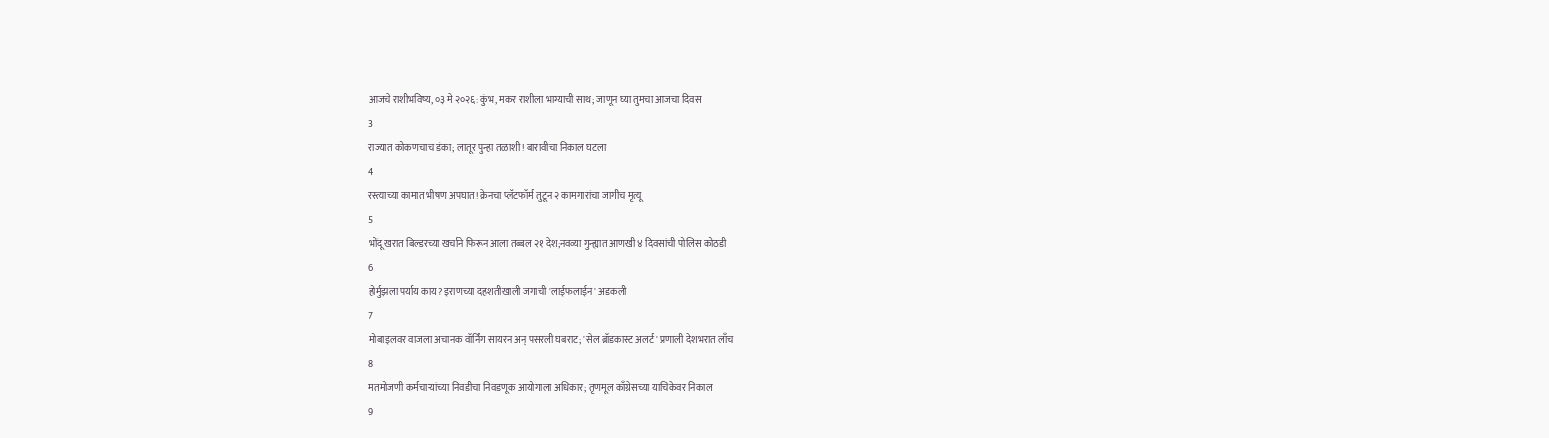आजचे राशीभविष्य, ०३ मे २०२६: कुंभ, मकर राशीला भाग्याची साथ; जाणून घ्या तुमचा आजचा दिवस
3
राज्यात कोकणचाच डंका; लातूर पुन्हा तळाशी! बारावीचा निकाल घटला
4
रस्त्याच्या कामात भीषण अपघात! क्रेनचा प्लॅटफॉर्म तुटून २ कामगारांचा जागीच मृत्यू
5
भोंदू खरात बिल्डरच्या खर्चाने फिरून आला तब्बल २१ देश;नवव्या गुन्ह्यात आणखी ४ दिवसांची पोलिस कोठडी
6
होर्मुझला पर्याय काय? इराणच्या दहशतीखाली जगाची 'लाईफलाईन' अडकली
7
मोबाइलवर वाजला अचानक वॉर्निंग सायरन अन् पसरली घबराट; 'सेल ब्रॉडकास्ट अलर्ट' प्रणाली देशभरात लाँच
8
मतमोजणी कर्मचाऱ्यांच्या निवडीचा निवडणूक आयोगाला अधिकार; तृणमूल काँग्रेसच्या याचिकेवर निकाल
9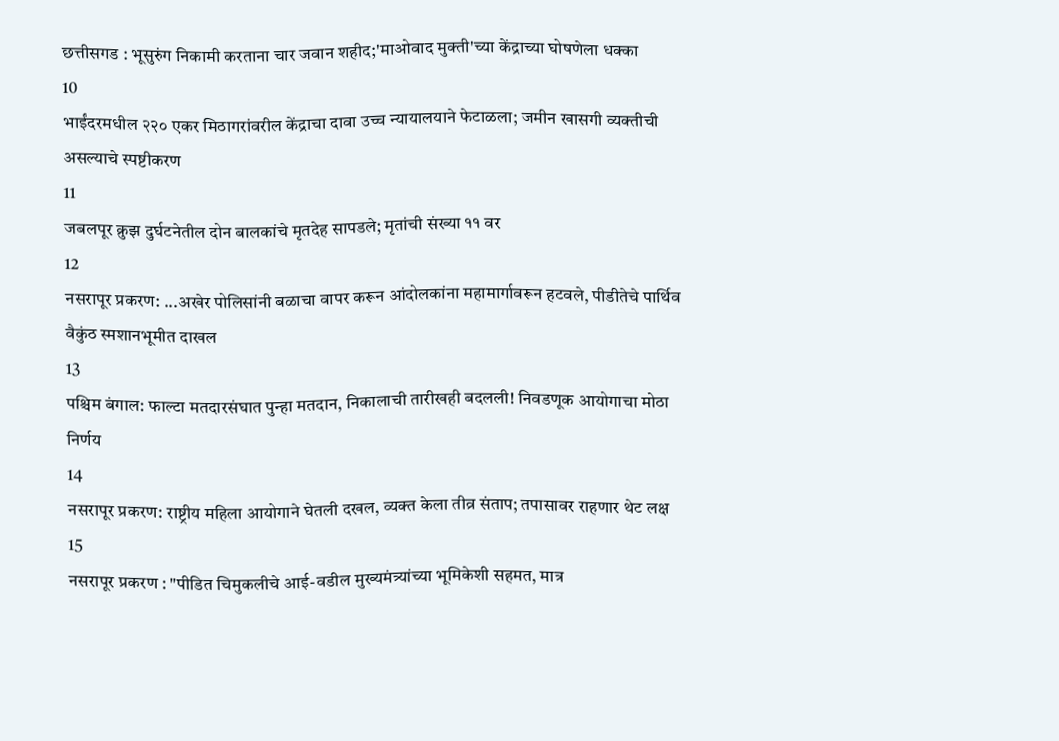छत्तीसगड : भूसुरुंग निकामी करताना चार जवान शहीद;'माओवाद मुक्ती'च्या केंद्राच्या घोषणेला धक्का
10
भाईंदरमधील २२० एकर मिठागरांवरील केंद्राचा दावा उच्च न्यायालयाने फेटाळला; जमीन खासगी व्यक्तीची असल्याचे स्पष्टीकरण
11
जबलपूर क्रुझ दुर्घटनेतील दोन बालकांचे मृतदेह सापडले; मृतांची संख्या ११ वर
12
नसरापूर प्रकरण: ...अखेर पोलिसांनी बळाचा वापर करून आंदोलकांना महामार्गावरून हटवले, पीडीतेचे पार्थिव वैकुंठ स्मशानभूमीत दाखल
13
पश्चिम बंगाल: फाल्टा मतदारसंघात पुन्हा मतदान, निकालाची तारीखही बदलली! निवडणूक आयोगाचा मोठा निर्णय
14
नसरापूर प्रकरण: राष्ट्रीय महिला आयोगाने घेतली दखल, व्यक्त केला तीव्र संताप; तपासावर राहणार थेट लक्ष
15
नसरापूर प्रकरण : "पीडित चिमुकलीचे आई-वडील मुख्यमंत्र्यांच्या भूमिकेशी सहमत, मात्र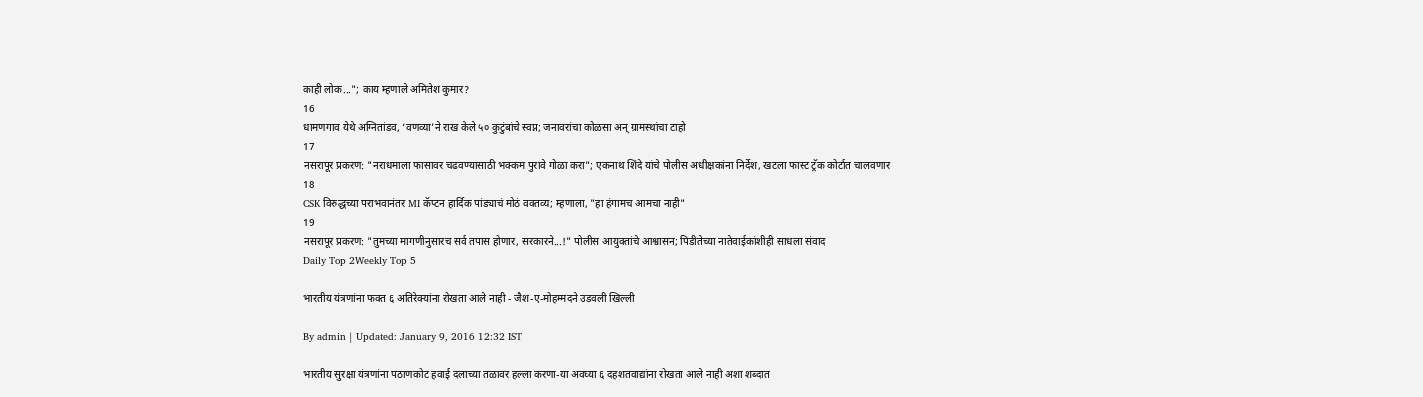काही लोक..."; काय म्हणाले अमितेश कुमार?
16
धामणगाव येथे अग्नितांडव, ‘वणव्या’ने राख केले ५० कुटुंबांचे स्वप्न; जनावरांचा कोळसा अन् ग्रामस्थांचा टाहो
17
नसरापूर प्रकरण: "नराधमाला फासावर चढवण्यासाठी भक्कम पुरावे गोळा करा"; एकनाथ शिंदे यांचे पोलीस अधीक्षकांना निर्देश, खटला फास्ट ट्रॅक कोर्टात चालवणार
18
CSK विरुद्धच्या पराभवानंतर MI कॅप्टन हार्दिक पांड्याचं मोठं वक्तव्य; म्हणाला, "हा हंगामच आमचा नाही"
19
नसरापूर प्रकरण: "तुमच्या मागणीनुसारच सर्व तपास होणार, सरकारने...!" पोलीस आयुक्तांचे आश्वासन; पिडीतेच्या नातेवाईकांशीही साधला संवाद
Daily Top 2Weekly Top 5

भारतीय यंत्रणांना फक्त ६ अतिरेक्यांना रोखता आले नाही - जैश-ए-मोहम्मदने उडवली खिल्ली

By admin | Updated: January 9, 2016 12:32 IST

भारतीय सुरक्षा यंत्रणांना पठाणकोट हवाई दलाच्या तळावर हल्ला करणा-या अवघ्या ६ दहशतवाद्यांना रोखता आले नाही अशा शब्दात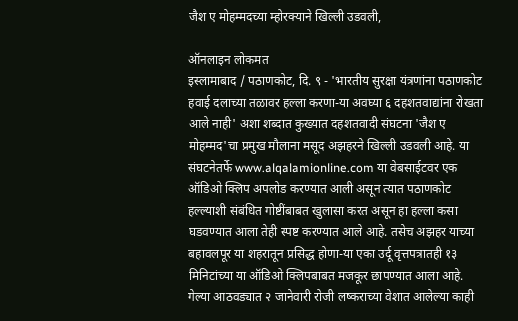जैश ए मोहम्मदच्या म्होरक्याने खिल्ली उडवली,

ऑनलाइन लोकमत
इस्लामाबाद / पठाणकोट, दि. ९ - 'भारतीय सुरक्षा यंत्रणांना पठाणकोट हवाई दलाच्या तळावर हल्ला करणा-या अवघ्या ६ दहशतवाद्यांना रोखता आले नाही' अशा शब्दात कुख्यात दहशतवादी संघटना 'जैश ए मोहम्मद'चा प्रमुख मौलाना मसूद अझहरने खिल्ली उडवली आहे. या संघटनेतर्फे www.alqalamionline.com या वेबसाईटवर एक ऑडिओ क्लिप अपलोड करण्यात आली असून त्यात पठाणकोट हल्ल्याशी संबंधित गोष्टींबाबत खुलासा करत असून हा हल्ला कसा घडवण्यात आला तेही स्पष्ट करण्यात आले आहे. तसेच अझहर याच्या बहावलपूर या शहरातून प्रसिद्ध होणा-या एका उर्दू वृत्तपत्रातही १३ मिनिटांच्या या ऑडिओ क्लिपबाबत मजकूर छापण्यात आला आहे.
गेल्या आठवड्यात २ जानेवारी रोजी लष्कराच्या वेशात आलेल्या काही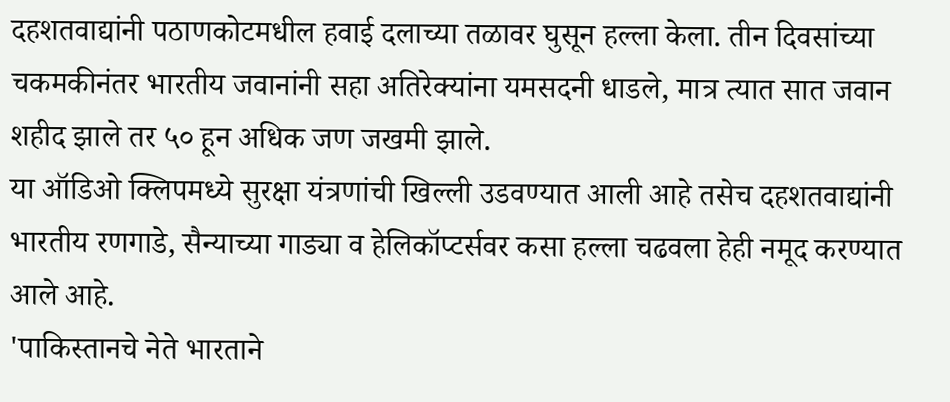दहशतवाद्यांनी पठाणकोटमधील हवाई दलाच्या तळावर घुसून हल्ला केला. तीन दिवसांच्या चकमकीनंतर भारतीय जवानांनी सहा अतिरेक्यांना यमसदनी धाडले, मात्र त्यात सात जवान शहीद झाले तर ५० हून अधिक जण जखमी झाले.
या ऑडिओ क्लिपमध्ये सुरक्षा यंत्रणांची खिल्ली उडवण्यात आली आहे तसेच दहशतवाद्यांनी भारतीय रणगाडे, सैन्याच्या गाड्या व हेलिकॉप्टर्सवर कसा हल्ला चढवला हेही नमूद करण्यात आले आहे.
'पाकिस्तानचे नेते भारताने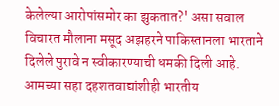केलेल्या आरोपांसमोर का झुकतात?' असा सवाल विचारत मौलाना मसूद अझहरने पाकिस्तानला भारताने दिलेले पुरावे न स्वीकारण्याची धमकी दिली आहे. आमच्या सहा दहशतवाद्यांशीही भारतीय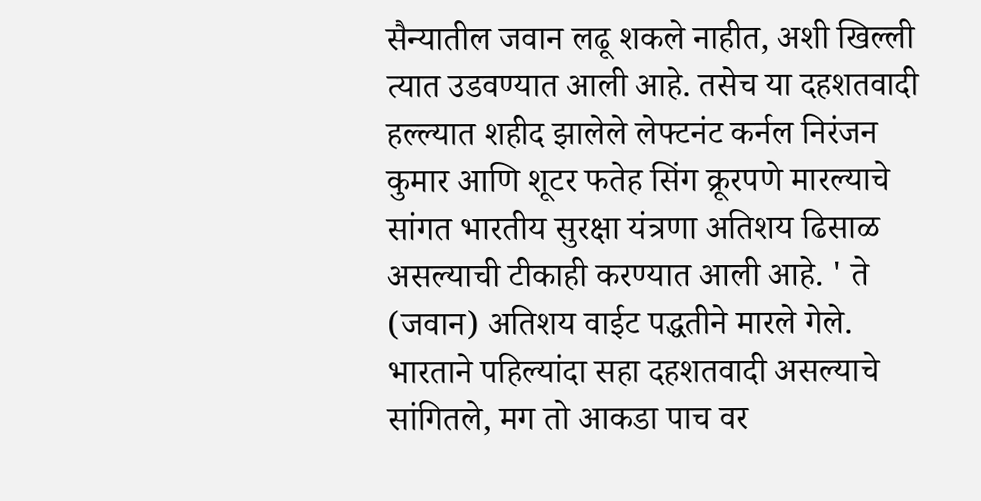सैन्यातील जवान लढू शकले नाहीत, अशी खिल्ली त्यात उडवण्यात आली आहे. तसेच या दहशतवादी हल्ल्यात शहीद झालेले लेफ्टनंट कर्नल निरंजन कुमार आणि शूटर फतेह सिंग क्रूरपणे मारल्याचे सांगत भारतीय सुरक्षा यंत्रणा अतिशय ढिसाळ असल्याची टीकाही करण्यात आली आहे. ' ते (जवान) अतिशय वाईट पद्धतीने मारले गेले. भारताने पहिल्यांदा सहा दहशतवादी असल्याचे सांगितले, मग तो आकडा पाच वर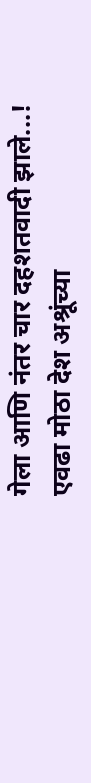गेला आणि नंतर चार दहशतवादी झाले...! एवढा मोठा देश अश्रूंच्या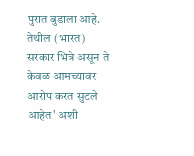पुरात बुडाला आहे.  तेथील (भारत) सरकार भित्रे असून ते केवळ आमच्यावर आरोप करत सुटले आहेत' अशी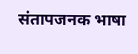संतापजनक भाषा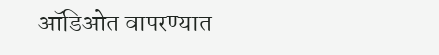ऑडिओत वापरण्यात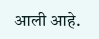आली आहे.